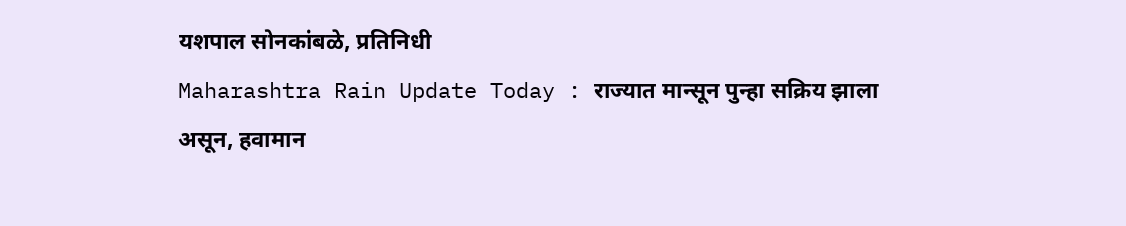यशपाल सोनकांबळे, प्रतिनिधी
Maharashtra Rain Update Today : राज्यात मान्सून पुन्हा सक्रिय झाला असून, हवामान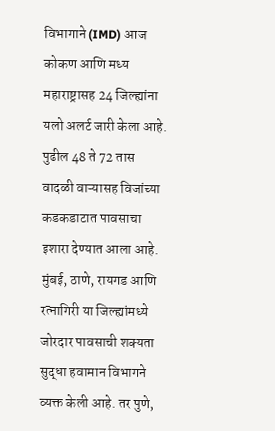विभागाने (IMD) आज कोकण आणि मध्य महाराष्ट्रासह 24 जिल्ह्यांना यलो अलर्ट जारी केला आहे. पुढील 48 ते 72 तास वादळी वाऱ्यासह विजांच्या कडकडाटात पावसाचा इशारा देण्यात आला आहे. मुंबई, ठाणे, रायगड आणि रत्नागिरी या जिल्ह्यांमध्ये जोरदार पावसाची शक्यता सुद्धा हवामान विभागने व्यक्त केली आहे. तर पुणे,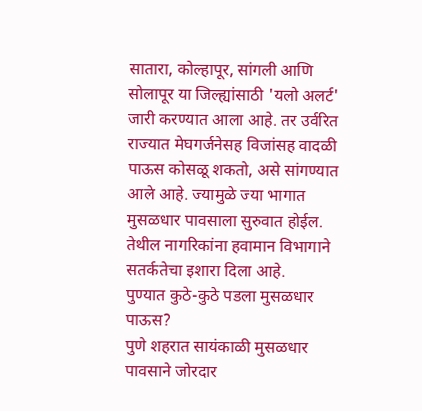सातारा, कोल्हापूर, सांगली आणि सोलापूर या जिल्ह्यांसाठी 'यलो अलर्ट' जारी करण्यात आला आहे. तर उर्वरित राज्यात मेघगर्जनेसह विजांसह वादळी पाऊस कोसळू शकतो, असे सांगण्यात आले आहे. ज्यामुळे ज्या भागात मुसळधार पावसाला सुरुवात होईल. तेथील नागरिकांना हवामान विभागाने सतर्कतेचा इशारा दिला आहे.
पुण्यात कुठे-कुठे पडला मुसळधार पाऊस?
पुणे शहरात सायंकाळी मुसळधार पावसाने जोरदार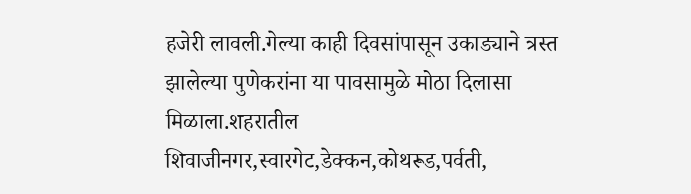हजेरी लावली.गेल्या काही दिवसांपासून उकाड्याने त्रस्त झालेल्या पुणेकरांना या पावसामुळे मोठा दिलासा मिळाला.शहरातील शिवाजीनगर,स्वारगेट,डेक्कन,कोथरूड,पर्वती,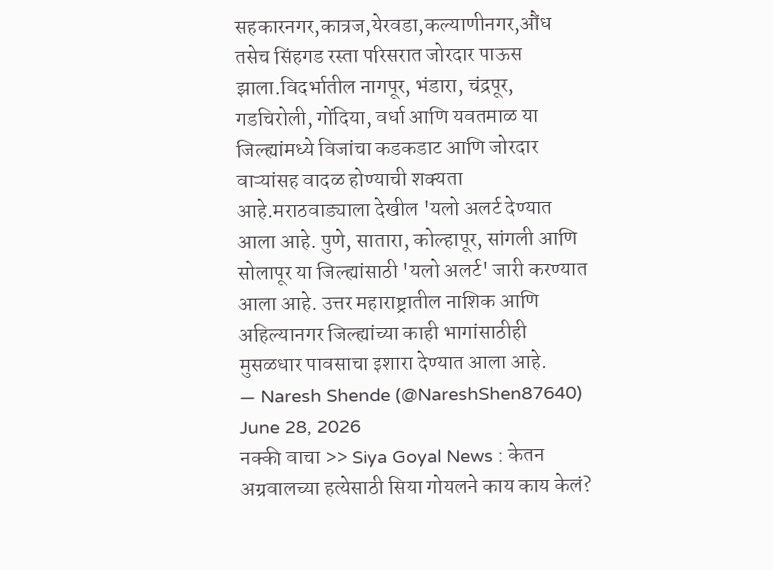सहकारनगर,कात्रज,येरवडा,कल्याणीनगर,औंध तसेच सिंहगड रस्ता परिसरात जोरदार पाऊस झाला.विदर्भातील नागपूर, भंडारा, चंद्रपूर, गडचिरोली, गोंदिया, वर्धा आणि यवतमाळ या जिल्ह्यांमध्ये विजांचा कडकडाट आणि जोरदार वाऱ्यांसह वादळ होण्याची शक्यता आहे.मराठवाड्याला देखील 'यलो अलर्ट देण्यात आला आहे. पुणे, सातारा, कोल्हापूर, सांगली आणि सोलापूर या जिल्ह्यांसाठी 'यलो अलर्ट' जारी करण्यात आला आहे. उत्तर महाराष्ट्रातील नाशिक आणि अहिल्यानगर जिल्ह्यांच्या काही भागांसाठीही मुसळधार पावसाचा इशारा देण्यात आला आहे.
— Naresh Shende (@NareshShen87640) June 28, 2026
नक्की वाचा >> Siya Goyal News : केतन अग्रवालच्या हत्येसाठी सिया गोयलने काय काय केलं?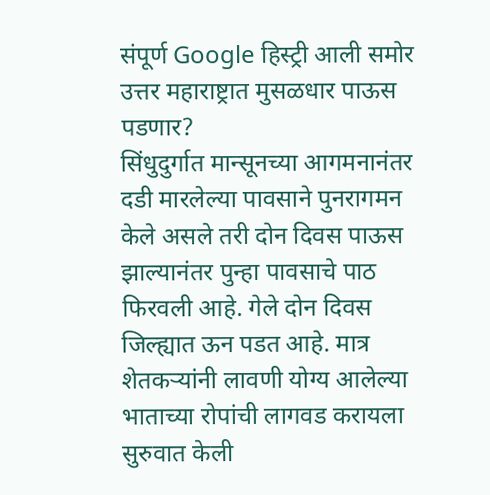संपूर्ण Google हिस्ट्री आली समोर
उत्तर महाराष्ट्रात मुसळधार पाऊस पडणार?
सिंधुदुर्गात मान्सूनच्या आगमनानंतर दडी मारलेल्या पावसाने पुनरागमन केले असले तरी दोन दिवस पाऊस झाल्यानंतर पुन्हा पावसाचे पाठ फिरवली आहे. गेले दोन दिवस जिल्ह्यात ऊन पडत आहे. मात्र शेतकऱ्यांनी लावणी योग्य आलेल्या भाताच्या रोपांची लागवड करायला सुरुवात केली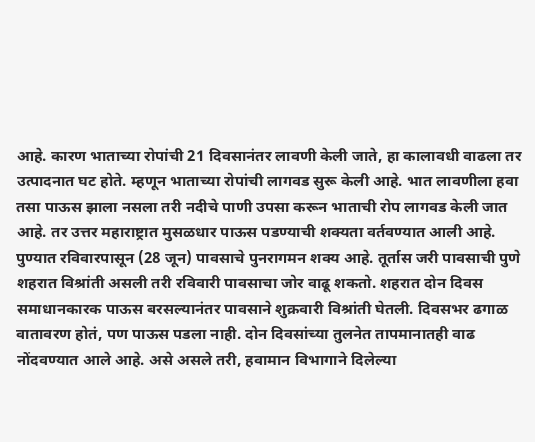आहे. कारण भाताच्या रोपांची 21 दिवसानंतर लावणी केली जाते, हा कालावधी वाढला तर उत्पादनात घट होते. म्हणून भाताच्या रोपांची लागवड सुरू केली आहे. भात लावणीला हवा तसा पाऊस झाला नसला तरी नदीचे पाणी उपसा करून भाताची रोप लागवड केली जात आहे. तर उत्तर महाराष्ट्रात मुसळधार पाऊस पडण्याची शक्यता वर्तवण्यात आली आहे.
पुण्यात रविवारपासून (28 जून) पावसाचे पुनरागमन शक्य आहे. तूर्तास जरी पावसाची पुणे शहरात विश्रांती असली तरी रविवारी पावसाचा जोर वाढू शकतो. शहरात दोन दिवस समाधानकारक पाऊस बरसल्यानंतर पावसाने शुक्रवारी विश्रांती घेतली. दिवसभर ढगाळ वातावरण होतं, पण पाऊस पडला नाही. दोन दिवसांच्या तुलनेत तापमानातही वाढ नोंदवण्यात आले आहे. असे असले तरी, हवामान विभागाने दिलेल्या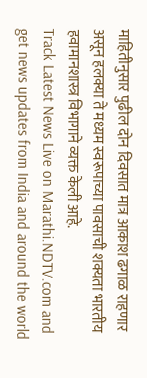माहितीनुसार पुढील दोन दिवसात मात्र आकाश ढगाळ राहणार असून हलक्या ते मध्यम स्वरूपाच्या पावसाची शक्यता भारतीय हवामानशास्त्र विभागाने व्यक्त केली आहे.
Track Latest News Live on Marathi.NDTV.com and get news updates from India and around the world